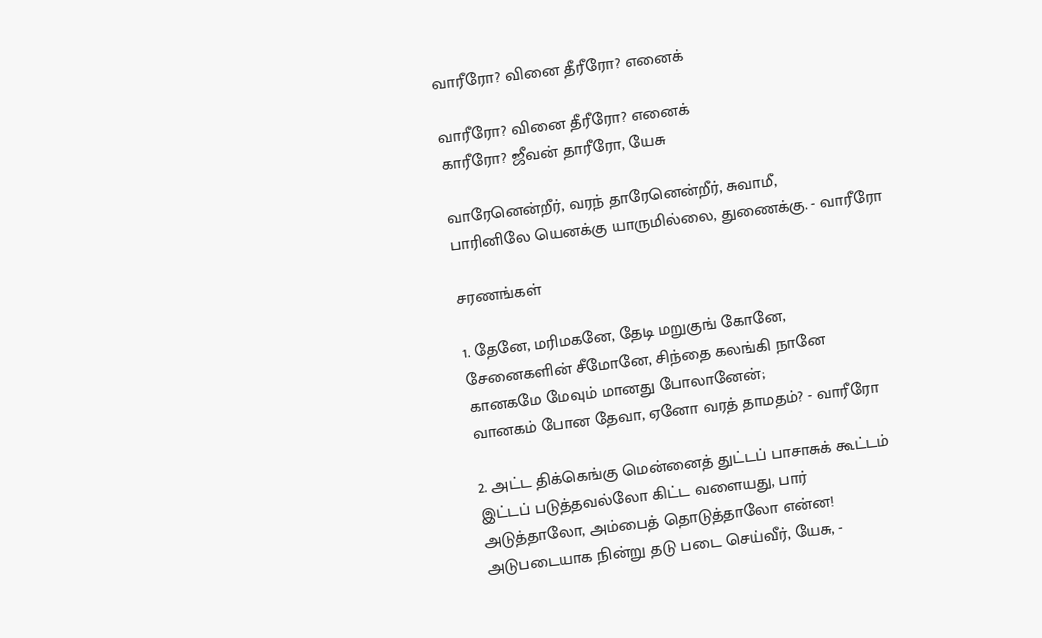வாரீரோ? வினை தீரீரோ? எனைக்

வாரீரோ? வினை தீரீரோ? எனைக்‌
காரீரோ? ஜீவன்‌ தாரீரோ, யேசு

வாரேனென்றீர்‌, வரந்‌ தாரேனென்றீர்‌, சுவாமீ,
பாரினிலே யெனக்கு யாருமில்லை, துணைக்கு. - வாரீரோ

சரணங்கள்‌

1. தேனே, மரிமகனே, தேடி மறுகுங்‌ கோனே,
சேனைகளின்‌ சீமோனே, சிந்தை கலங்கி நானே
கானகமே மேவும்‌ மானது போலானேன்‌;
வானகம்‌ போன தேவா, ஏனோ வரத்‌ தாமதம்‌? - வாரீரோ

2. அட்ட திக்கெங்கு மென்னைத்‌ துட்டப்‌ பாசாசுக்‌ கூட்டம்‌
இட்டப்‌ படுத்தவல்லோ கிட்ட வளையது, பார்‌
அடுத்தாலோ, அம்பைத்‌ தொடுத்தாலோ என்ன!
அடுபடையாக நின்று தடு படை செய்வீர்‌, யேசு, -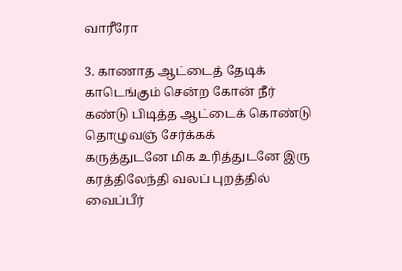வாரீரோ

3. காணாத ஆட்டைத்‌ தேடிக்‌ காடெங்கும்‌ சென்ற கோன்‌ நீர்‌
கண்டு பிடித்த ஆட்டைக்‌ கொண்டு தொழுவஞ்‌ சேர்க்கக்‌
கருத்துடனே மிக உரித்துடனே இரு
கரத்திலேந்தி வலப்‌ புறத்தில்‌ வைப்பீர்‌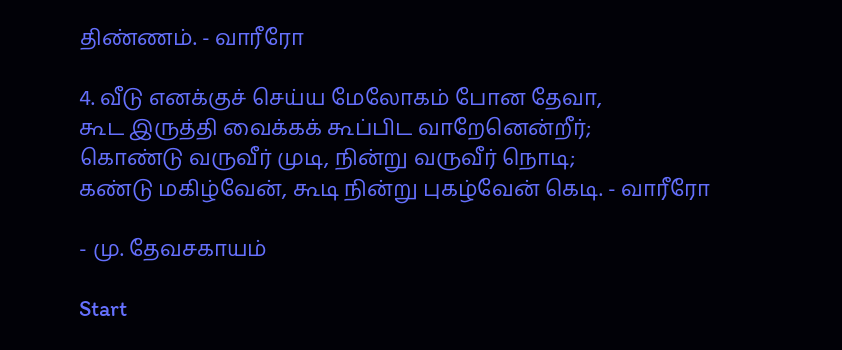திண்ணம்‌. - வாரீரோ

4. வீடு எனக்குச்‌ செய்ய மேலோகம்‌ போன தேவா,
கூட இருத்தி வைக்கக்‌ கூப்பிட வாறேனென்றீர்‌;
கொண்டு வருவீர்‌ முடி, நின்று வருவீர்‌ நொடி;
கண்டு மகிழ்வேன்‌, கூடி நின்று புகழ்வேன்‌ கெடி. - வாரீரோ

- மு. தேவசகாயம்‌

Start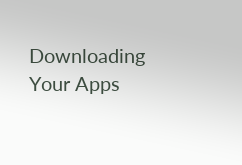Downloading Your Apps